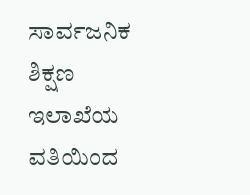ಸಾರ್ವಜನಿಕ ಶಿಕ್ಷಣ ಇಲಾಖೆಯ ವತಿಯಿಂದ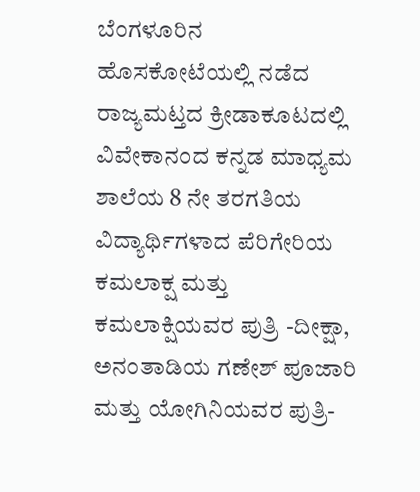ಬೆಂಗಳೂರಿನ ಹೊಸಕೋಟೆಯಲ್ಲಿ ನಡೆದ ರಾಜ್ಯಮಟ್ತದ ಕ್ರೀಡಾಕೂಟದಲ್ಲಿ ವಿವೇಕಾನಂದ ಕನ್ನಡ ಮಾಧ್ಯಮ ಶಾಲೆಯ 8 ನೇ ತರಗತಿಯ ವಿದ್ಯಾರ್ಥಿಗಳಾದ ಪೆರಿಗೇರಿಯ ಕಮಲಾಕ್ಷ ಮತ್ತು ಕಮಲಾಕ್ಷಿಯವರ ಪುತ್ರಿ -ದೀಕ್ಷಾ, ಅನಂತಾಡಿಯ ಗಣೇಶ್ ಪೂಜಾರಿ ಮತ್ತು ಯೋಗಿನಿಯವರ ಪುತ್ರಿ-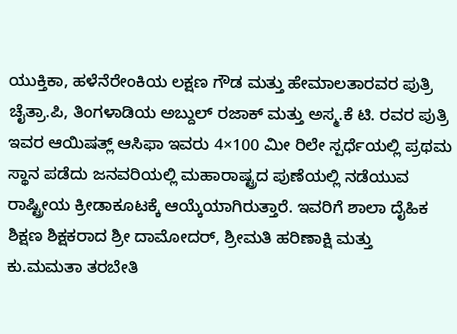ಯುಕ್ತಿಕಾ, ಹಳೆನೆರೇಂಕಿಯ ಲಕ್ಷಣ ಗೌಡ ಮತ್ತು ಹೇಮಾಲತಾರವರ ಪುತ್ರಿ ಚೈತ್ರಾ.ಪಿ, ತಿಂಗಳಾಡಿಯ ಅಬ್ದುಲ್ ರಜಾಕ್ ಮತ್ತು ಅಸ್ಮ.ಕೆ ಟಿ. ರವರ ಪುತ್ರಿ ಇವರ ಆಯಿಷತ್ಲ್ ಆಸಿಫಾ ಇವರು 4×100 ಮೀ ರಿಲೇ ಸ್ಪರ್ಧೆಯಲ್ಲಿ ಪ್ರಥಮ ಸ್ಥಾನ ಪಡೆದು ಜನವರಿಯಲ್ಲಿ ಮಹಾರಾಷ್ಟ್ರದ ಪುಣೆಯಲ್ಲಿ ನಡೆಯುವ ರಾಷ್ಟ್ರೀಯ ಕ್ರೀಡಾಕೂಟಕ್ಕೆ ಆಯ್ಕೆಯಾಗಿರುತ್ತಾರೆ. ಇವರಿಗೆ ಶಾಲಾ ದೈಹಿಕ ಶಿಕ್ಷಣ ಶಿಕ್ಷಕರಾದ ಶ್ರೀ ದಾಮೋದರ್, ಶ್ರೀಮತಿ ಹರಿಣಾಕ್ಷಿ ಮತ್ತು ಕು.ಮಮತಾ ತರಬೇತಿ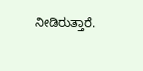ನೀಡಿರುತ್ತಾರೆ.